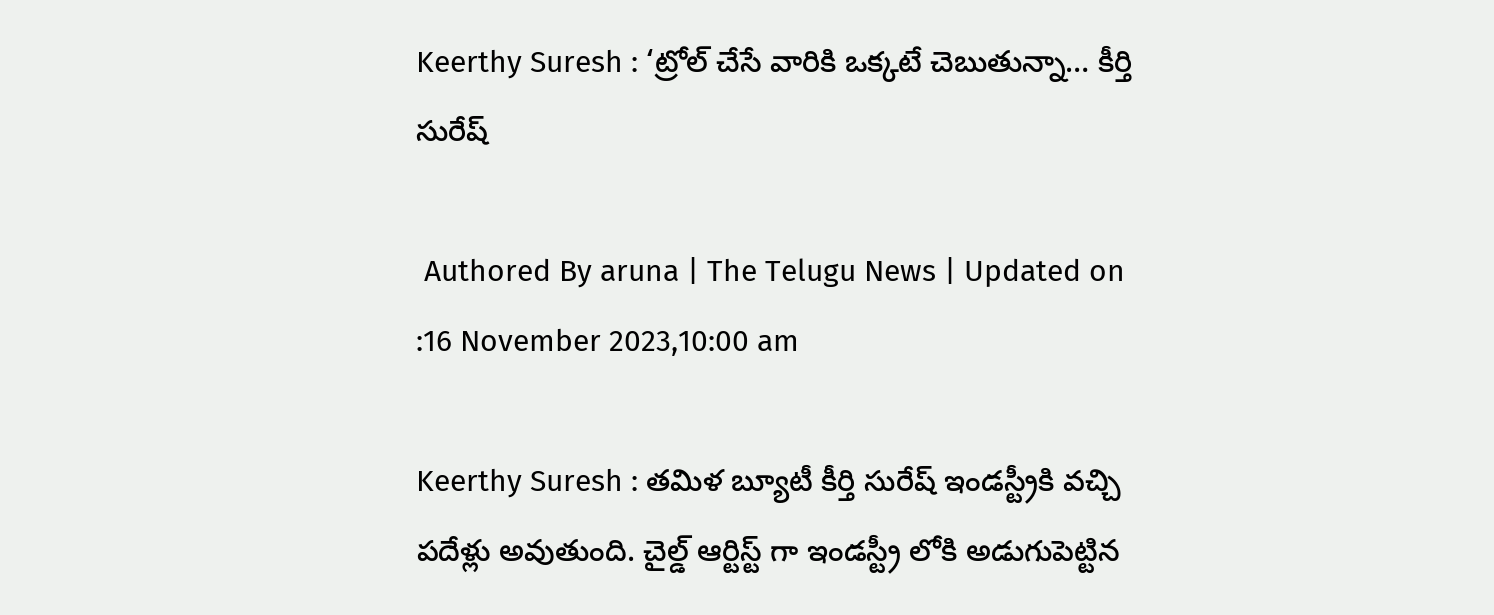Keerthy Suresh : ‘ట్రోల్ చేసే వారికి ఒక్కటే చెబుతున్నా… కీర్తి సురేష్

 Authored By aruna | The Telugu News | Updated on :16 November 2023,10:00 am

Keerthy Suresh : తమిళ బ్యూటీ కీర్తి సురేష్ ఇండస్ట్రీకి వచ్చి పదేళ్లు అవుతుంది. చైల్డ్ ఆర్టిస్ట్ గా ఇండస్ట్రీ లోకి అడుగుపెట్టిన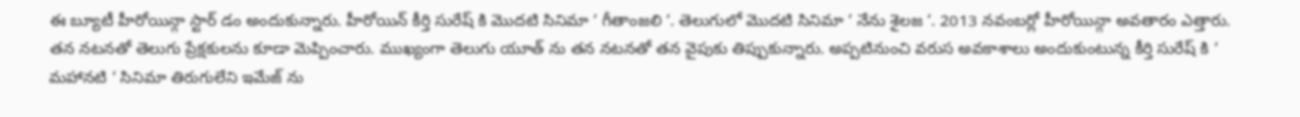ఈ బ్యూటీ హీరోయిన్గా స్టార్ డం అందుకున్నారు. హీరోయిన్ కీర్తి సురేష్ కి మొదటి సినిమా ‘ గీతాంజలి ‘. తెలుగులో మొదటి సినిమా ‘ నేను శైలజ ‘. 2013 నవంబర్లో హీరోయిన్గా అవతారం ఎత్తారు. తన నటనతో తెలుగు ప్రేక్షకులను కూడా మెప్పించారు. ముఖ్యంగా తెలుగు యూత్ ను తన నటనతో తన వైపుకు తిప్పుకున్నారు. అప్పటినుంచి వరుస అవకాశాలు అందుకుంటున్న కీర్తి సురేష్ కి ‘ మహానటి ‘ సినిమా తిరుగులేని ఇమేజ్ ను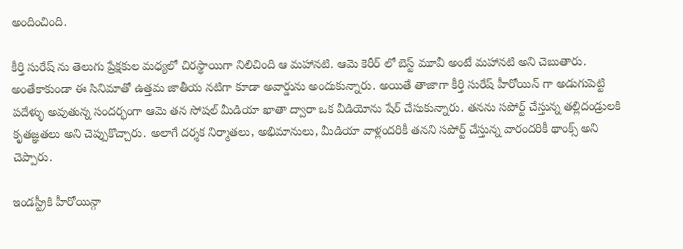అందించింది.

కీర్తి సురేష్ ను తెలుగు ప్రేక్షకుల మధ్యలో చిరస్థాయిగా నిలిచింది ఆ మహానటి. ఆమె కెరీర్ లో బెస్ట్ మూవీ అంటే మహానటి అని చెబుతారు. అంతేకాకుండా ఈ సినిమాతో ఉత్తమ జాతీయ నటిగా కూడా అవార్డును అందుకున్నారు. అయితే తాజాగా కీర్తి సురేష్ హీరోయిన్ గా అడుగుపెట్టి పదేళ్ళు అవుతున్న సందర్భంగా ఆమె తన సోషల్ మీడియా ఖాతా ద్వారా ఒక వీడియోను షేర్ చేసుకున్నారు. తనను సపోర్ట్ చేస్తున్న తల్లిదండ్రులకి కృతజ్ఞతలు అని చెప్పుకొచ్చారు. అలాగే దర్శక నిర్మాతలు, అభిమానులు, మీడియా వాళ్లందరికీ తనని సపోర్ట్ చేస్తున్న వారందరికీ థాంక్స్ అని చెప్పారు.

ఇండస్ట్రీకి హీరోయిన్గా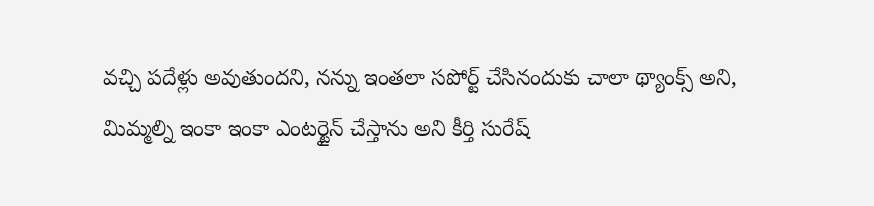వచ్చి పదేళ్లు అవుతుందని, నన్ను ఇంతలా సపోర్ట్ చేసినందుకు చాలా థ్యాంక్స్ అని, మిమ్మల్ని ఇంకా ఇంకా ఎంటర్టైన్ చేస్తాను అని కీర్తి సురేష్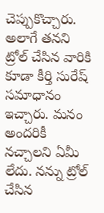చెప్పుకొచ్చారు. అలాగే తనని ట్రోల్ చేసిన వారికి కూడా కీర్తి సురేష్ సమాధానం ఇచ్చారు. మనం అందరికీ నచ్చాలని ఏమీ లేదు. నన్ను ట్రోల్ చేసిన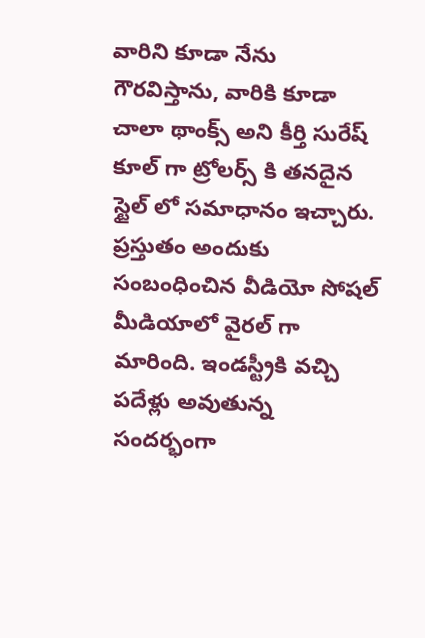వారిని కూడా నేను గౌరవిస్తాను, వారికి కూడా చాలా థాంక్స్ అని కీర్తి సురేష్ కూల్ గా ట్రోలర్స్ కి తనదైన స్టైల్ లో సమాధానం ఇచ్చారు. ప్రస్తుతం అందుకు సంబంధించిన వీడియో సోషల్ మీడియాలో వైరల్ గా మారింది. ఇండస్ట్రీకి వచ్చి పదేళ్లు అవుతున్న సందర్భంగా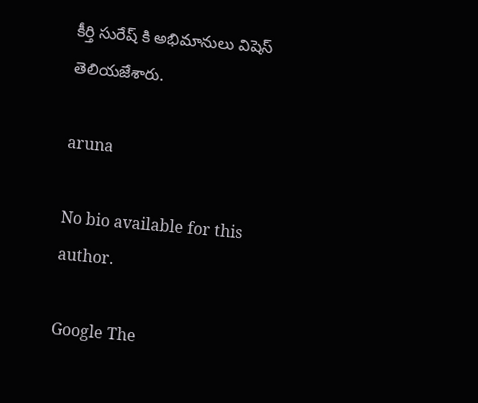కీర్తి సురేష్ కి అభిమానులు విషెస్ తెలియజేశారు.

aruna

No bio available for this author.

Google The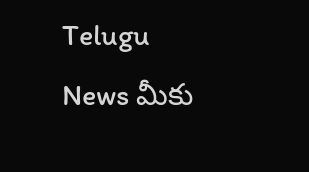Telugu News మీకు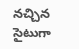నచ్చిన సైటుగా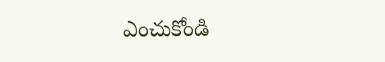ఎంచుకోండి